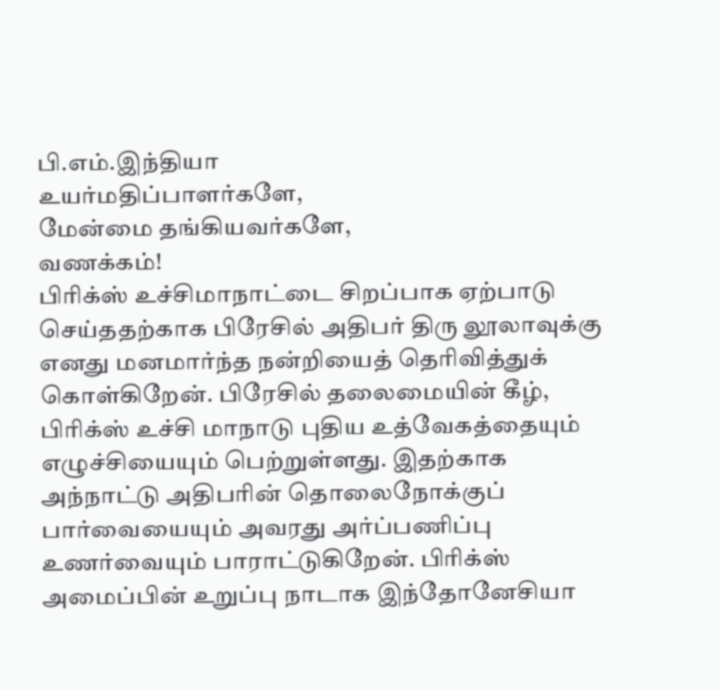பி.எம்.இந்தியா
உயர்மதிப்பாளர்களே,
மேன்மை தங்கியவர்களே,
வணக்கம்!
பிரிக்ஸ் உச்சிமாநாட்டை சிறப்பாக ஏற்பாடு செய்ததற்காக பிரேசில் அதிபர் திரு லூலாவுக்கு எனது மனமார்ந்த நன்றியைத் தெரிவித்துக் கொள்கிறேன். பிரேசில் தலைமையின் கீழ், பிரிக்ஸ் உச்சி மாநாடு புதிய உத்வேகத்தையும் எழுச்சியையும் பெற்றுள்ளது. இதற்காக அந்நாட்டு அதிபரின் தொலைநோக்குப் பார்வையையும் அவரது அர்ப்பணிப்பு உணர்வையும் பாராட்டுகிறேன். பிரிக்ஸ் அமைப்பின் உறுப்பு நாடாக இந்தோனேசியா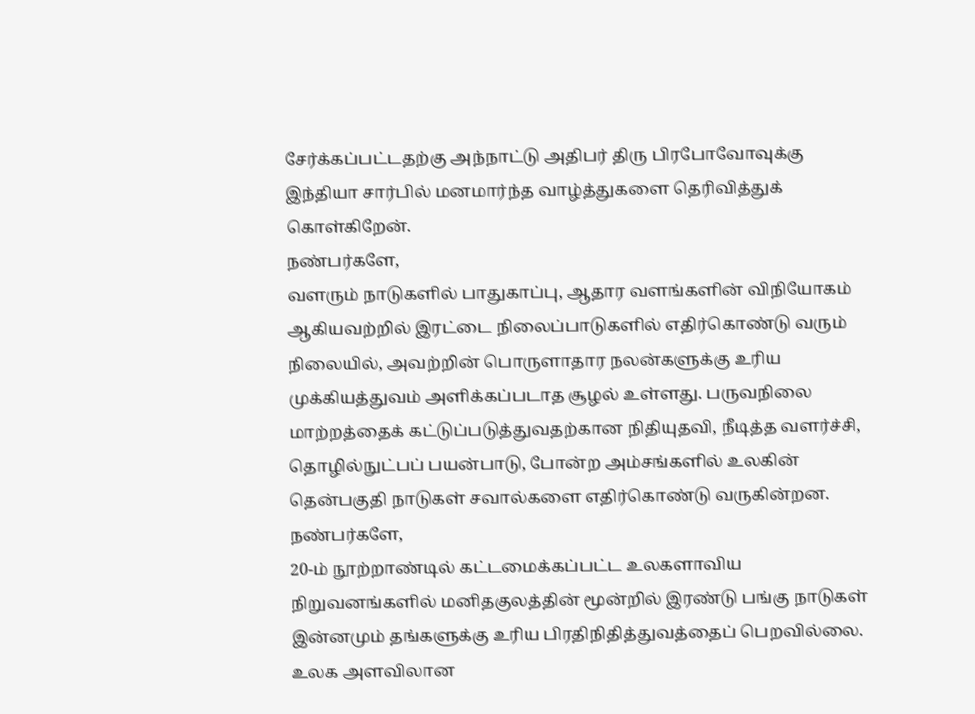சேர்க்கப்பட்டதற்கு அந்நாட்டு அதிபர் திரு பிரபோவோவுக்கு இந்தியா சார்பில் மனமார்ந்த வாழ்த்துகளை தெரிவித்துக் கொள்கிறேன்.
நண்பர்களே,
வளரும் நாடுகளில் பாதுகாப்பு, ஆதார வளங்களின் விநியோகம் ஆகியவற்றில் இரட்டை நிலைப்பாடுகளில் எதிர்கொண்டு வரும் நிலையில், அவற்றின் பொருளாதார நலன்களுக்கு உரிய முக்கியத்துவம் அளிக்கப்படாத சூழல் உள்ளது. பருவநிலை மாற்றத்தைக் கட்டுப்படுத்துவதற்கான நிதியுதவி, நீடித்த வளர்ச்சி, தொழில்நுட்பப் பயன்பாடு, போன்ற அம்சங்களில் உலகின் தென்பகுதி நாடுகள் சவால்களை எதிர்கொண்டு வருகின்றன.
நண்பர்களே,
20-ம் நூற்றாண்டில் கட்டமைக்கப்பட்ட உலகளாவிய நிறுவனங்களில் மனிதகுலத்தின் மூன்றில் இரண்டு பங்கு நாடுகள் இன்னமும் தங்களுக்கு உரிய பிரதிநிதித்துவத்தைப் பெறவில்லை. உலக அளவிலான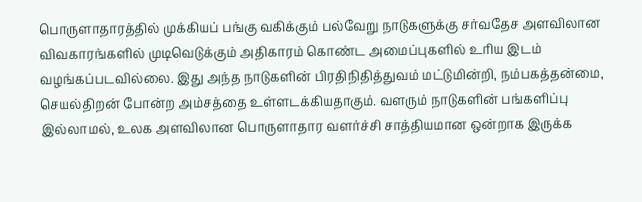பொருளாதாரத்தில் முக்கியப் பங்கு வகிக்கும் பல்வேறு நாடுகளுக்கு சர்வதேச அளவிலான விவகாரங்களில் முடிவெடுக்கும் அதிகாரம் கொண்ட அமைப்புகளில் உரிய இடம் வழங்கப்படவில்லை. இது அந்த நாடுகளின் பிரதிநிதித்துவம் மட்டுமின்றி, நம்பகத்தன்மை, செயல்திறன் போன்ற அம்சத்தை உள்ளடக்கியதாகும். வளரும் நாடுகளின் பங்களிப்பு இல்லாமல், உலக அளவிலான பொருளாதார வளர்ச்சி சாத்தியமான ஒன்றாக இருக்க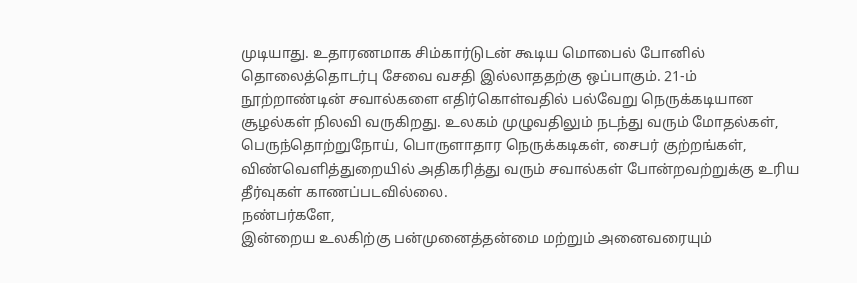முடியாது. உதாரணமாக சிம்கார்டுடன் கூடிய மொபைல் போனில் தொலைத்தொடர்பு சேவை வசதி இல்லாததற்கு ஒப்பாகும். 21-ம் நூற்றாண்டின் சவால்களை எதிர்கொள்வதில் பல்வேறு நெருக்கடியான சூழல்கள் நிலவி வருகிறது. உலகம் முழுவதிலும் நடந்து வரும் மோதல்கள், பெருந்தொற்றுநோய், பொருளாதார நெருக்கடிகள், சைபர் குற்றங்கள், விண்வெளித்துறையில் அதிகரித்து வரும் சவால்கள் போன்றவற்றுக்கு உரிய தீர்வுகள் காணப்படவில்லை.
நண்பர்களே,
இன்றைய உலகிற்கு பன்முனைத்தன்மை மற்றும் அனைவரையும்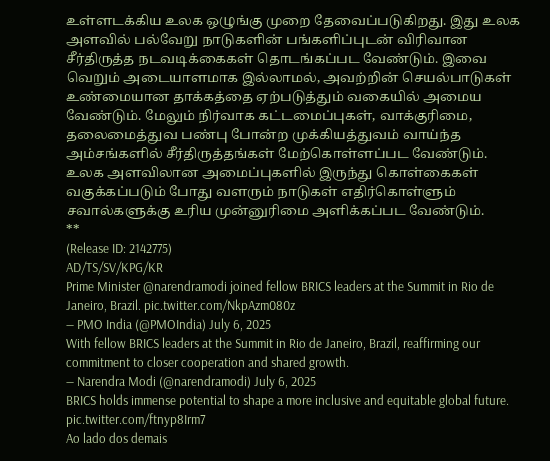உள்ளடக்கிய உலக ஒழுங்கு முறை தேவைப்படுகிறது. இது உலக அளவில் பல்வேறு நாடுகளின் பங்களிப்புடன் விரிவான சீர்திருத்த நடவடிக்கைகள் தொடங்கப்பட வேண்டும். இவை வெறும் அடையாளமாக இல்லாமல், அவற்றின் செயல்பாடுகள் உண்மையான தாக்கத்தை ஏற்படுத்தும் வகையில் அமைய வேண்டும். மேலும் நிர்வாக கட்டமைப்புகள், வாக்குரிமை, தலைமைத்துவ பண்பு போன்ற முக்கியத்துவம் வாய்ந்த அம்சங்களில் சீர்திருத்தங்கள் மேற்கொள்ளப்பட வேண்டும். உலக அளவிலான அமைப்புகளில் இருந்து கொள்கைகள் வகுக்கப்படும் போது வளரும் நாடுகள் எதிர்கொள்ளும் சவால்களுக்கு உரிய முன்னுரிமை அளிக்கப்பட வேண்டும்.
**
(Release ID: 2142775)
AD/TS/SV/KPG/KR
Prime Minister @narendramodi joined fellow BRICS leaders at the Summit in Rio de Janeiro, Brazil. pic.twitter.com/NkpAzm080z
— PMO India (@PMOIndia) July 6, 2025
With fellow BRICS leaders at the Summit in Rio de Janeiro, Brazil, reaffirming our commitment to closer cooperation and shared growth.
— Narendra Modi (@narendramodi) July 6, 2025
BRICS holds immense potential to shape a more inclusive and equitable global future. pic.twitter.com/ftnyp8Irm7
Ao lado dos demais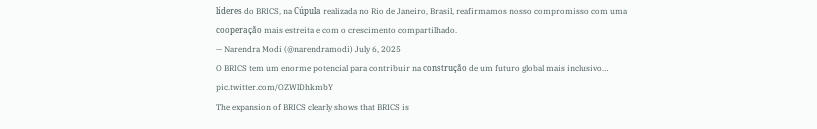líderes do BRICS, na Cúpula realizada no Rio de Janeiro, Brasil, reafirmamos nosso compromisso com uma cooperação mais estreita e com o crescimento compartilhado.
— Narendra Modi (@narendramodi) July 6, 2025
O BRICS tem um enorme potencial para contribuir na construção de um futuro global mais inclusivo… pic.twitter.com/OZWlDhkmbY
The expansion of BRICS clearly shows that BRICS is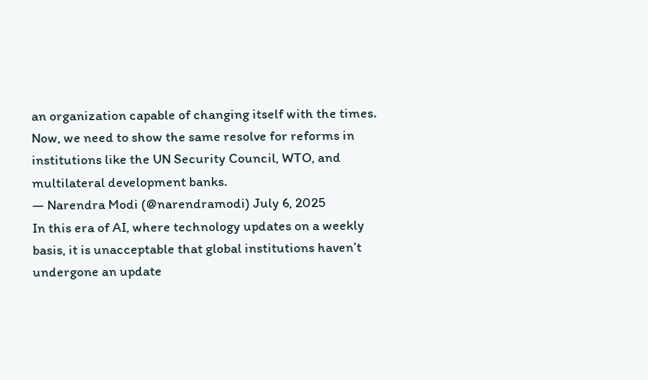an organization capable of changing itself with the times. Now, we need to show the same resolve for reforms in institutions like the UN Security Council, WTO, and multilateral development banks.
— Narendra Modi (@narendramodi) July 6, 2025
In this era of AI, where technology updates on a weekly basis, it is unacceptable that global institutions haven’t undergone an update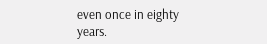even once in eighty years.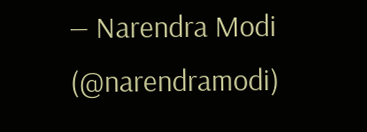— Narendra Modi (@narendramodi)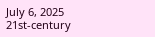July 6, 2025
21st-century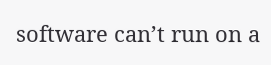software can’t run on a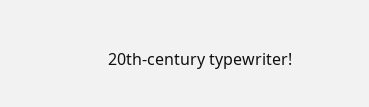20th-century typewriter!